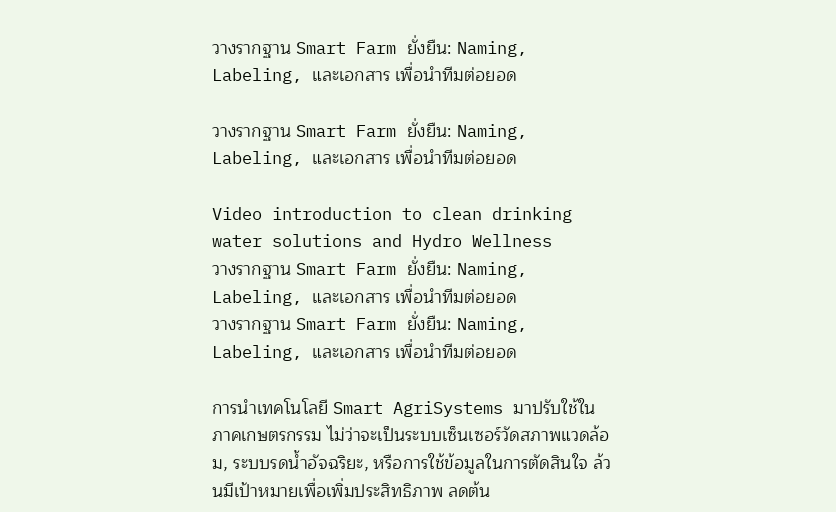วางรากฐาน Smart Farm ยั่งยืน: Naming, Labeling, และเอกสาร เพื่อนําทีมต่อยอด

วางรากฐาน Smart Farm ยั่งยืน: Naming, Labeling, และเอกสาร เพื่อนําทีมต่อยอด

Video introduction to clean drinking water solutions and Hydro Wellness
วางรากฐาน Smart Farm ยั่งยืน: Naming, Labeling, และเอกสาร เพื่อนําทีมต่อยอด
วางรากฐาน Smart Farm ยั่งยืน: Naming, Labeling, และเอกสาร เพื่อนําทีมต่อยอด

การนำเทคโนโลยี Smart AgriSystems มาปรับใช้ในภาคเกษตรกรรม ไม่ว่าจะเป็นระบบเซ็นเซอร์วัดสภาพแวดล้อม, ระบบรดน้ำอัจฉริยะ, หรือการใช้ข้อมูลในการตัดสินใจ ล้วนมีเป้าหมายเพื่อเพิ่มประสิทธิภาพ ลดต้น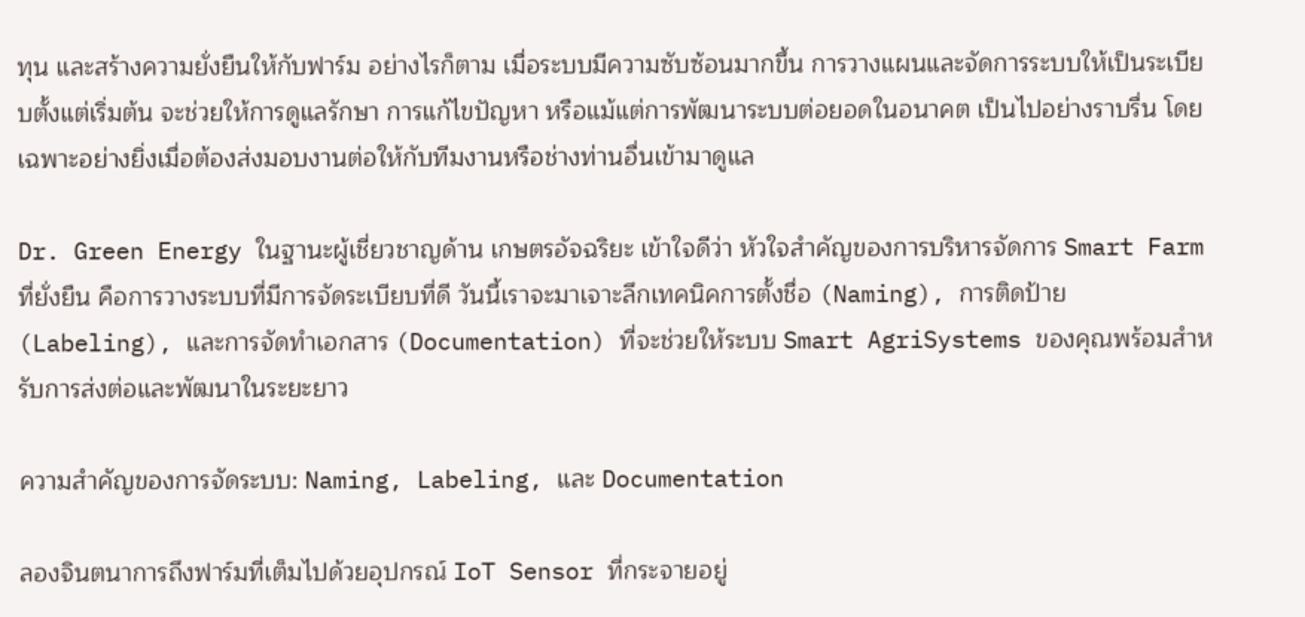ทุน และสร้างความยั่งยืนให้กับฟาร์ม อย่างไรก็ตาม เมื่อระบบมีความซับซ้อนมากขึ้น การวางแผนและจัดการระบบให้เป็นระเบียบตั้งแต่เริ่มต้น จะช่วยให้การดูแลรักษา การแก้ไขปัญหา หรือแม้แต่การพัฒนาระบบต่อยอดในอนาคต เป็นไปอย่างราบรื่น โดยเฉพาะอย่างยิ่งเมื่อต้องส่งมอบงานต่อให้กับทีมงานหรือช่างท่านอื่นเข้ามาดูแล

Dr. Green Energy ในฐานะผู้เชี่ยวชาญด้าน เกษตรอัจฉริยะ เข้าใจดีว่า หัวใจสำคัญของการบริหารจัดการ Smart Farm ที่ยั่งยืน คือการวางระบบที่มีการจัดระเบียบที่ดี วันนี้เราจะมาเจาะลึกเทคนิคการตั้งชื่อ (Naming), การติดป้าย (Labeling), และการจัดทำเอกสาร (Documentation) ที่จะช่วยให้ระบบ Smart AgriSystems ของคุณพร้อมสำหรับการส่งต่อและพัฒนาในระยะยาว

ความสำคัญของการจัดระบบ: Naming, Labeling, และ Documentation

ลองจินตนาการถึงฟาร์มที่เต็มไปด้วยอุปกรณ์ IoT Sensor ที่กระจายอยู่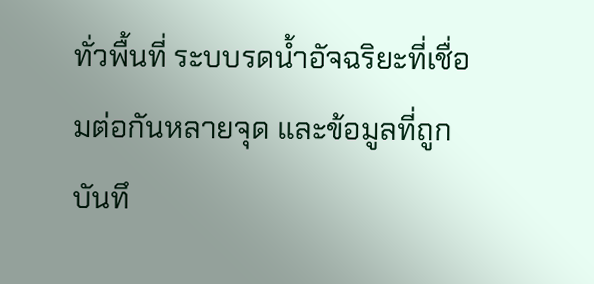ทั่วพื้นที่ ระบบรดน้ำอัจฉริยะที่เชื่อมต่อกันหลายจุด และข้อมูลที่ถูกบันทึ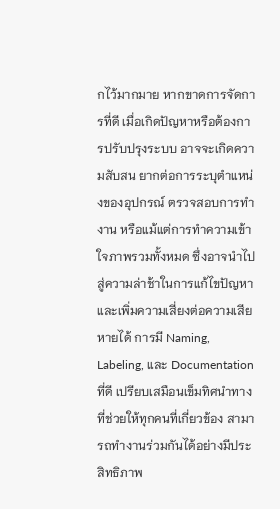กไว้มากมาย หากขาดการจัดการที่ดี เมื่อเกิดปัญหาหรือต้องการปรับปรุงระบบ อาจจะเกิดความสับสน ยากต่อการระบุตำแหน่งของอุปกรณ์ ตรวจสอบการทำงาน หรือแม้แต่การทำความเข้าใจภาพรวมทั้งหมด ซึ่งอาจนำไปสู่ความล่าช้าในการแก้ไขปัญหา และเพิ่มความเสี่ยงต่อความเสียหายได้ การมี Naming, Labeling, และ Documentation ที่ดี เปรียบเสมือนเข็มทิศนำทาง ที่ช่วยให้ทุกคนที่เกี่ยวข้อง สามารถทำงานร่วมกันได้อย่างมีประสิทธิภาพ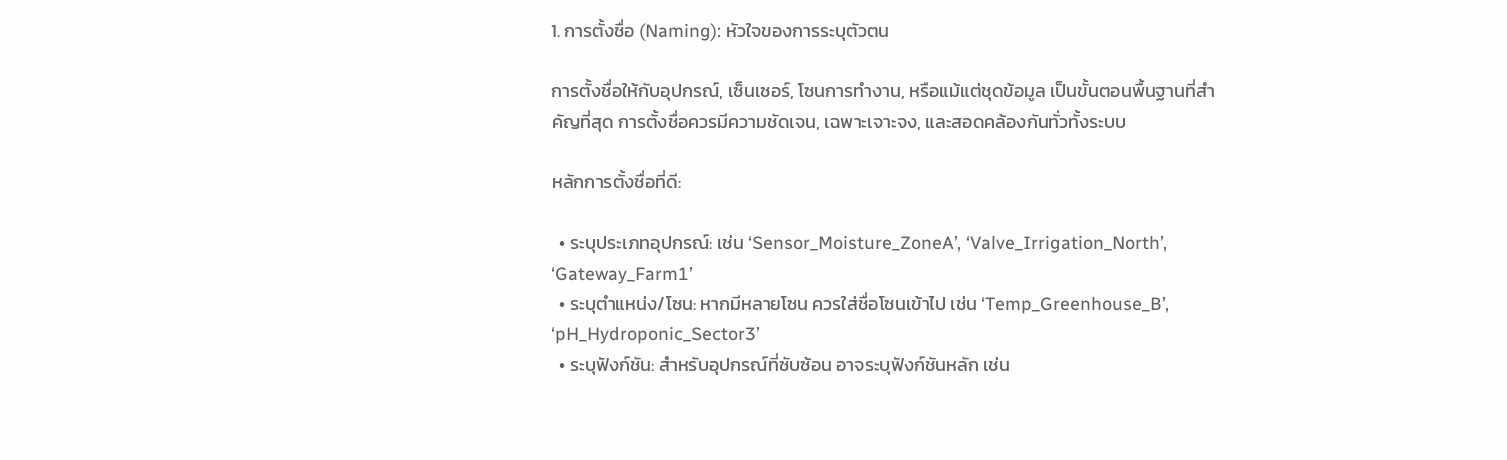1. การตั้งชื่อ (Naming): หัวใจของการระบุตัวตน

การตั้งชื่อให้กับอุปกรณ์, เซ็นเซอร์, โซนการทำงาน, หรือแม้แต่ชุดข้อมูล เป็นขั้นตอนพื้นฐานที่สำคัญที่สุด การตั้งชื่อควรมีความชัดเจน, เฉพาะเจาะจง, และสอดคล้องกันทั่วทั้งระบบ

หลักการตั้งชื่อที่ดี:

  • ระบุประเภทอุปกรณ์: เช่น ‘Sensor_Moisture_ZoneA’, ‘Valve_Irrigation_North’, ‘Gateway_Farm1’
  • ระบุตำแหน่ง/โซน: หากมีหลายโซน ควรใส่ชื่อโซนเข้าไป เช่น ‘Temp_Greenhouse_B’, ‘pH_Hydroponic_Sector3’
  • ระบุฟังก์ชัน: สำหรับอุปกรณ์ที่ซับซ้อน อาจระบุฟังก์ชันหลัก เช่น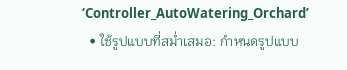‘Controller_AutoWatering_Orchard’
  • ใช้รูปแบบที่สม่ำเสมอ: กำหนดรูปแบบ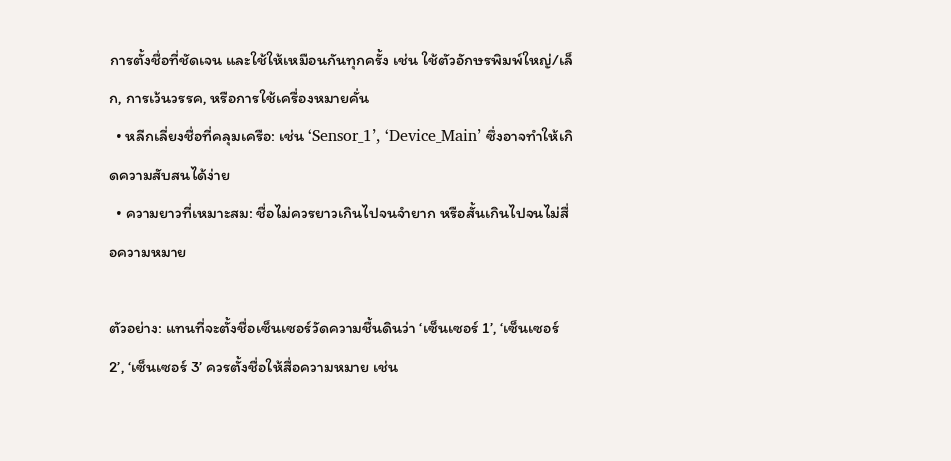การตั้งชื่อที่ชัดเจน และใช้ให้เหมือนกันทุกครั้ง เช่น ใช้ตัวอักษรพิมพ์ใหญ่/เล็ก, การเว้นวรรค, หรือการใช้เครื่องหมายคั่น
  • หลีกเลี่ยงชื่อที่คลุมเครือ: เช่น ‘Sensor_1’, ‘Device_Main’ ซึ่งอาจทำให้เกิดความสับสนได้ง่าย
  • ความยาวที่เหมาะสม: ชื่อไม่ควรยาวเกินไปจนจำยาก หรือสั้นเกินไปจนไม่สื่อความหมาย

ตัวอย่าง: แทนที่จะตั้งชื่อเซ็นเซอร์วัดความชื้นดินว่า ‘เซ็นเซอร์ 1’, ‘เซ็นเซอร์ 2’, ‘เซ็นเซอร์ 3’ ควรตั้งชื่อให้สื่อความหมาย เช่น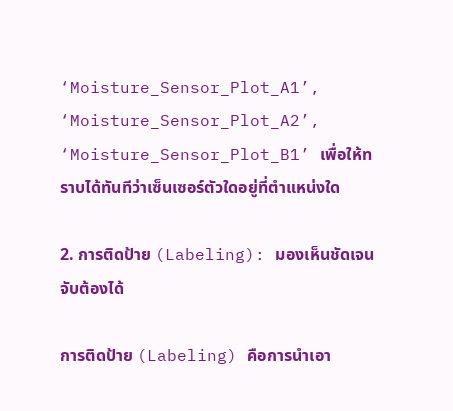‘Moisture_Sensor_Plot_A1’, ‘Moisture_Sensor_Plot_A2’, ‘Moisture_Sensor_Plot_B1’ เพื่อให้ทราบได้ทันทีว่าเซ็นเซอร์ตัวใดอยู่ที่ตำแหน่งใด

2. การติดป้าย (Labeling): มองเห็นชัดเจน จับต้องได้

การติดป้าย (Labeling) คือการนำเอา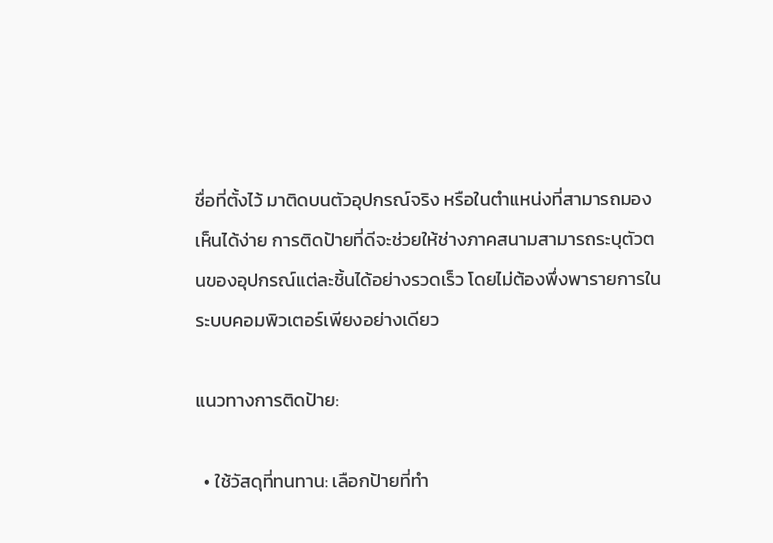ชื่อที่ตั้งไว้ มาติดบนตัวอุปกรณ์จริง หรือในตำแหน่งที่สามารถมองเห็นได้ง่าย การติดป้ายที่ดีจะช่วยให้ช่างภาคสนามสามารถระบุตัวตนของอุปกรณ์แต่ละชิ้นได้อย่างรวดเร็ว โดยไม่ต้องพึ่งพารายการในระบบคอมพิวเตอร์เพียงอย่างเดียว

แนวทางการติดป้าย:

  • ใช้วัสดุที่ทนทาน: เลือกป้ายที่ทำ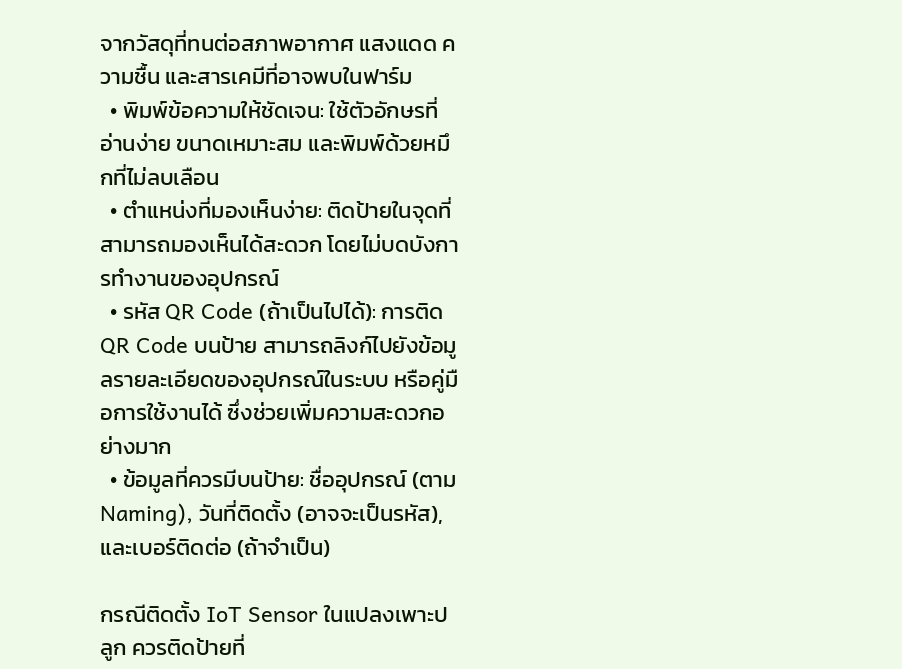จากวัสดุที่ทนต่อสภาพอากาศ แสงแดด ความชื้น และสารเคมีที่อาจพบในฟาร์ม
  • พิมพ์ข้อความให้ชัดเจน: ใช้ตัวอักษรที่อ่านง่าย ขนาดเหมาะสม และพิมพ์ด้วยหมึกที่ไม่ลบเลือน
  • ตำแหน่งที่มองเห็นง่าย: ติดป้ายในจุดที่สามารถมองเห็นได้สะดวก โดยไม่บดบังการทำงานของอุปกรณ์
  • รหัส QR Code (ถ้าเป็นไปได้): การติด QR Code บนป้าย สามารถลิงก์ไปยังข้อมูลรายละเอียดของอุปกรณ์ในระบบ หรือคู่มือการใช้งานได้ ซึ่งช่วยเพิ่มความสะดวกอย่างมาก
  • ข้อมูลที่ควรมีบนป้าย: ชื่ออุปกรณ์ (ตาม Naming), วันที่ติดตั้ง (อาจจะเป็นรหัส), และเบอร์ติดต่อ (ถ้าจำเป็น)

กรณีติดตั้ง IoT Sensor ในแปลงเพาะปลูก ควรติดป้ายที่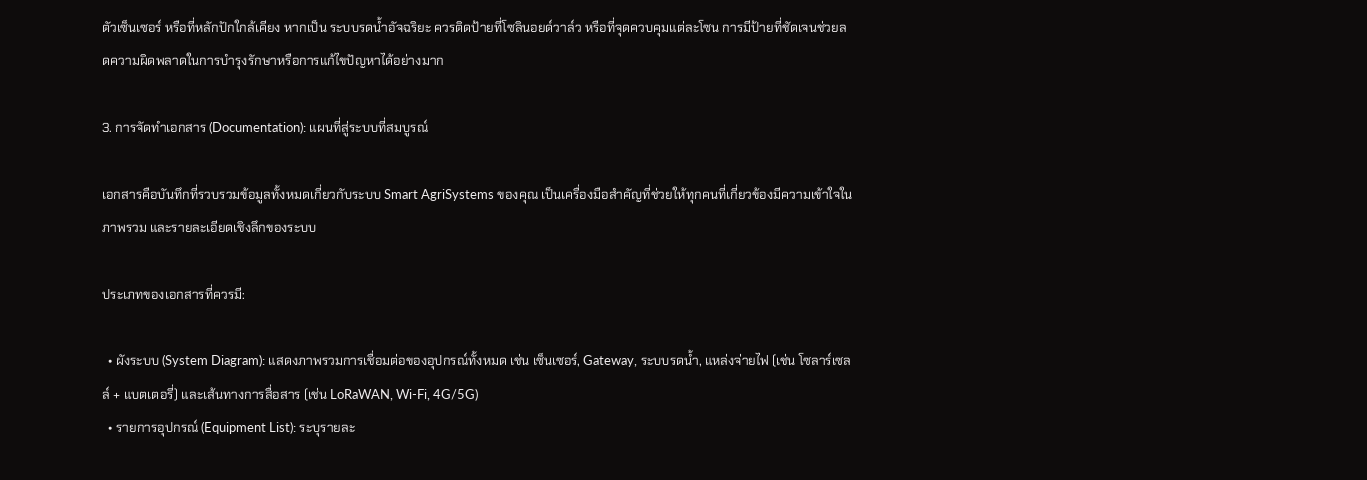ตัวเซ็นเซอร์ หรือที่หลักปักใกล้เคียง หากเป็น ระบบรดน้ำอัจฉริยะ ควรติดป้ายที่โซลินอยด์วาล์ว หรือที่จุดควบคุมแต่ละโซน การมีป้ายที่ชัดเจนช่วยลดความผิดพลาดในการบำรุงรักษาหรือการแก้ไขปัญหาได้อย่างมาก

3. การจัดทำเอกสาร (Documentation): แผนที่สู่ระบบที่สมบูรณ์

เอกสารคือบันทึกที่รวบรวมข้อมูลทั้งหมดเกี่ยวกับระบบ Smart AgriSystems ของคุณ เป็นเครื่องมือสำคัญที่ช่วยให้ทุกคนที่เกี่ยวข้องมีความเข้าใจในภาพรวม และรายละเอียดเชิงลึกของระบบ

ประเภทของเอกสารที่ควรมี:

  • ผังระบบ (System Diagram): แสดงภาพรวมการเชื่อมต่อของอุปกรณ์ทั้งหมด เช่น เซ็นเซอร์, Gateway, ระบบรดน้ำ, แหล่งจ่ายไฟ (เช่น โซลาร์เซลล์ + แบตเตอรี่) และเส้นทางการสื่อสาร (เช่น LoRaWAN, Wi-Fi, 4G/5G)
  • รายการอุปกรณ์ (Equipment List): ระบุรายละ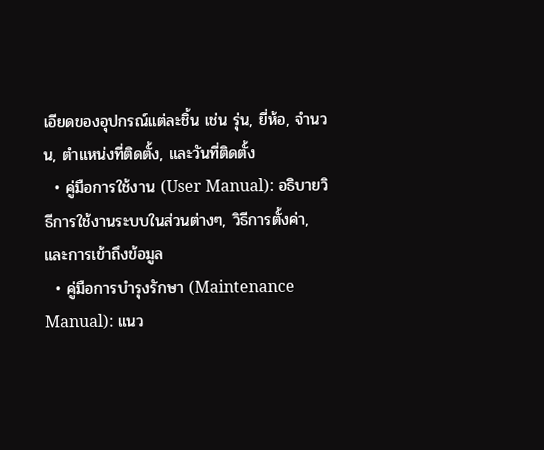เอียดของอุปกรณ์แต่ละชิ้น เช่น รุ่น, ยี่ห้อ, จำนวน, ตำแหน่งที่ติดตั้ง, และวันที่ติดตั้ง
  • คู่มือการใช้งาน (User Manual): อธิบายวิธีการใช้งานระบบในส่วนต่างๆ, วิธีการตั้งค่า, และการเข้าถึงข้อมูล
  • คู่มือการบำรุงรักษา (Maintenance Manual): แนว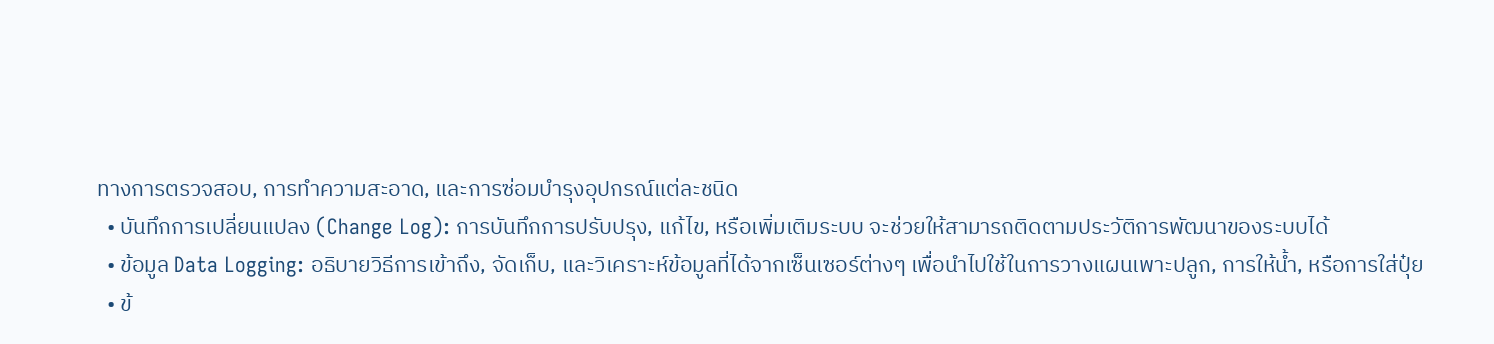ทางการตรวจสอบ, การทำความสะอาด, และการซ่อมบำรุงอุปกรณ์แต่ละชนิด
  • บันทึกการเปลี่ยนแปลง (Change Log): การบันทึกการปรับปรุง, แก้ไข, หรือเพิ่มเติมระบบ จะช่วยให้สามารถติดตามประวัติการพัฒนาของระบบได้
  • ข้อมูล Data Logging: อธิบายวิธีการเข้าถึง, จัดเก็บ, และวิเคราะห์ข้อมูลที่ได้จากเซ็นเซอร์ต่างๆ เพื่อนำไปใช้ในการวางแผนเพาะปลูก, การให้น้ำ, หรือการใส่ปุ๋ย
  • ข้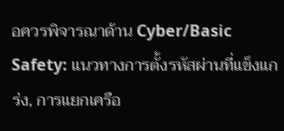อควรพิจารณาด้าน Cyber/Basic Safety: แนวทางการตั้งรหัสผ่านที่แข็งแกร่ง, การแยกเครือ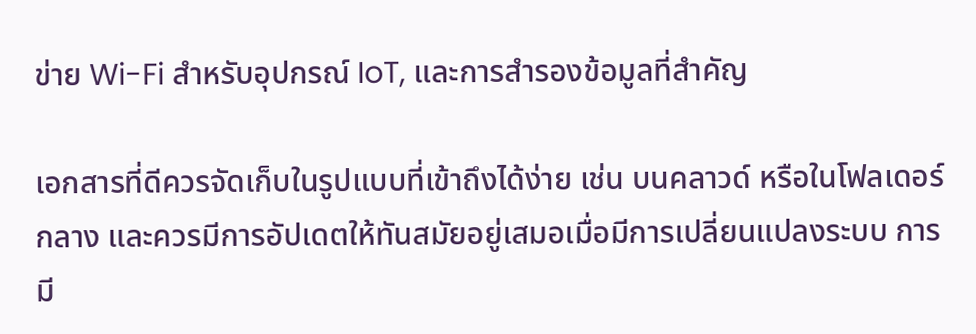ข่าย Wi-Fi สำหรับอุปกรณ์ IoT, และการสำรองข้อมูลที่สำคัญ

เอกสารที่ดีควรจัดเก็บในรูปแบบที่เข้าถึงได้ง่าย เช่น บนคลาวด์ หรือในโฟลเดอร์กลาง และควรมีการอัปเดตให้ทันสมัยอยู่เสมอเมื่อมีการเปลี่ยนแปลงระบบ การมี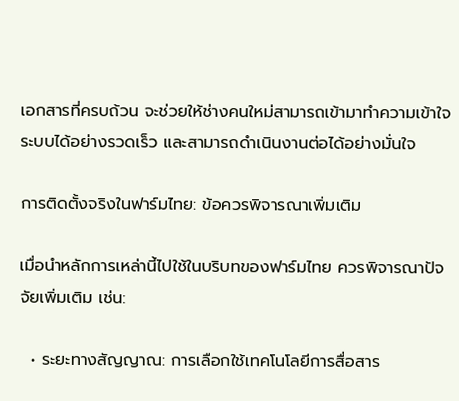เอกสารที่ครบถ้วน จะช่วยให้ช่างคนใหม่สามารถเข้ามาทำความเข้าใจระบบได้อย่างรวดเร็ว และสามารถดำเนินงานต่อได้อย่างมั่นใจ

การติดตั้งจริงในฟาร์มไทย: ข้อควรพิจารณาเพิ่มเติม

เมื่อนำหลักการเหล่านี้ไปใช้ในบริบทของฟาร์มไทย ควรพิจารณาปัจจัยเพิ่มเติม เช่น:

  • ระยะทางสัญญาณ: การเลือกใช้เทคโนโลยีการสื่อสาร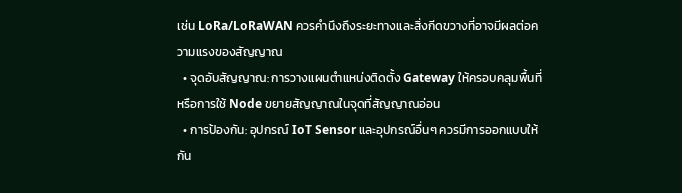เช่น LoRa/LoRaWAN ควรคำนึงถึงระยะทางและสิ่งกีดขวางที่อาจมีผลต่อความแรงของสัญญาณ
  • จุดอับสัญญาณ: การวางแผนตำแหน่งติดตั้ง Gateway ให้ครอบคลุมพื้นที่ หรือการใช้ Node ขยายสัญญาณในจุดที่สัญญาณอ่อน
  • การป้องกัน: อุปกรณ์ IoT Sensor และอุปกรณ์อื่นๆ ควรมีการออกแบบให้กัน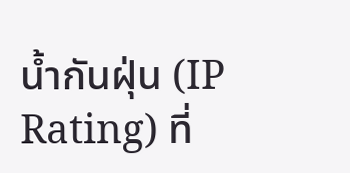น้ำกันฝุ่น (IP Rating) ที่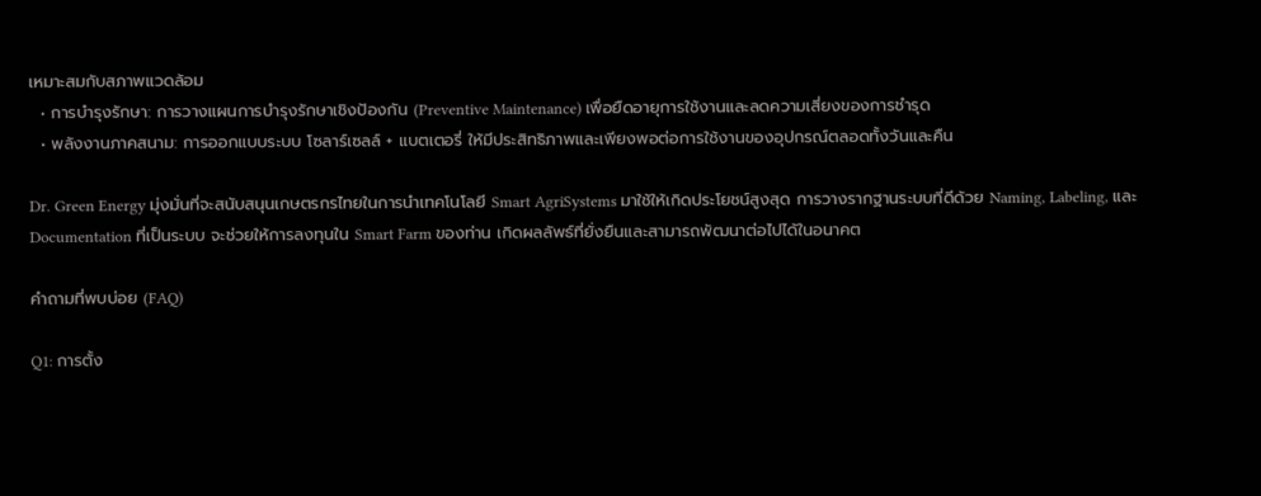เหมาะสมกับสภาพแวดล้อม
  • การบำรุงรักษา: การวางแผนการบำรุงรักษาเชิงป้องกัน (Preventive Maintenance) เพื่อยืดอายุการใช้งานและลดความเสี่ยงของการชำรุด
  • พลังงานภาคสนาม: การออกแบบระบบ โซลาร์เซลล์ + แบตเตอรี่ ให้มีประสิทธิภาพและเพียงพอต่อการใช้งานของอุปกรณ์ตลอดทั้งวันและคืน

Dr. Green Energy มุ่งมั่นที่จะสนับสนุนเกษตรกรไทยในการนำเทคโนโลยี Smart AgriSystems มาใช้ให้เกิดประโยชน์สูงสุด การวางรากฐานระบบที่ดีด้วย Naming, Labeling, และ Documentation ที่เป็นระบบ จะช่วยให้การลงทุนใน Smart Farm ของท่าน เกิดผลลัพธ์ที่ยั่งยืนและสามารถพัฒนาต่อไปได้ในอนาคต

คำถามที่พบบ่อย (FAQ)

Q1: การตั้ง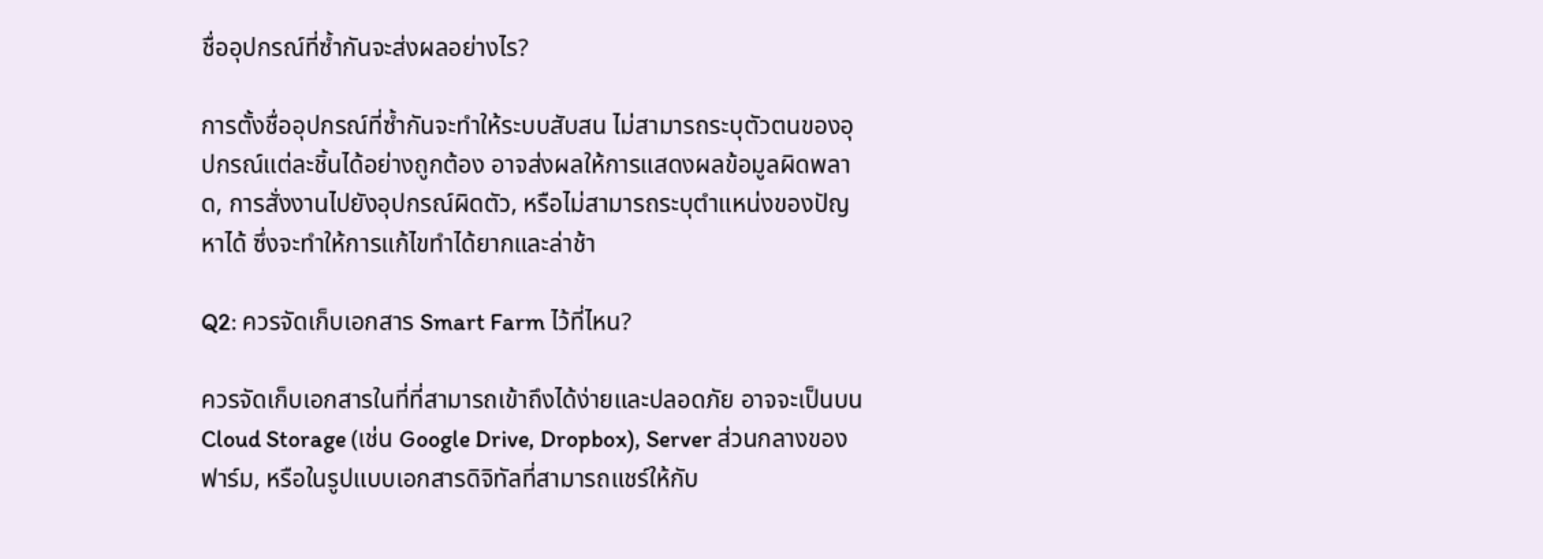ชื่ออุปกรณ์ที่ซ้ำกันจะส่งผลอย่างไร?

การตั้งชื่ออุปกรณ์ที่ซ้ำกันจะทำให้ระบบสับสน ไม่สามารถระบุตัวตนของอุปกรณ์แต่ละชิ้นได้อย่างถูกต้อง อาจส่งผลให้การแสดงผลข้อมูลผิดพลาด, การสั่งงานไปยังอุปกรณ์ผิดตัว, หรือไม่สามารถระบุตำแหน่งของปัญหาได้ ซึ่งจะทำให้การแก้ไขทำได้ยากและล่าช้า

Q2: ควรจัดเก็บเอกสาร Smart Farm ไว้ที่ไหน?

ควรจัดเก็บเอกสารในที่ที่สามารถเข้าถึงได้ง่ายและปลอดภัย อาจจะเป็นบน Cloud Storage (เช่น Google Drive, Dropbox), Server ส่วนกลางของฟาร์ม, หรือในรูปแบบเอกสารดิจิทัลที่สามารถแชร์ให้กับ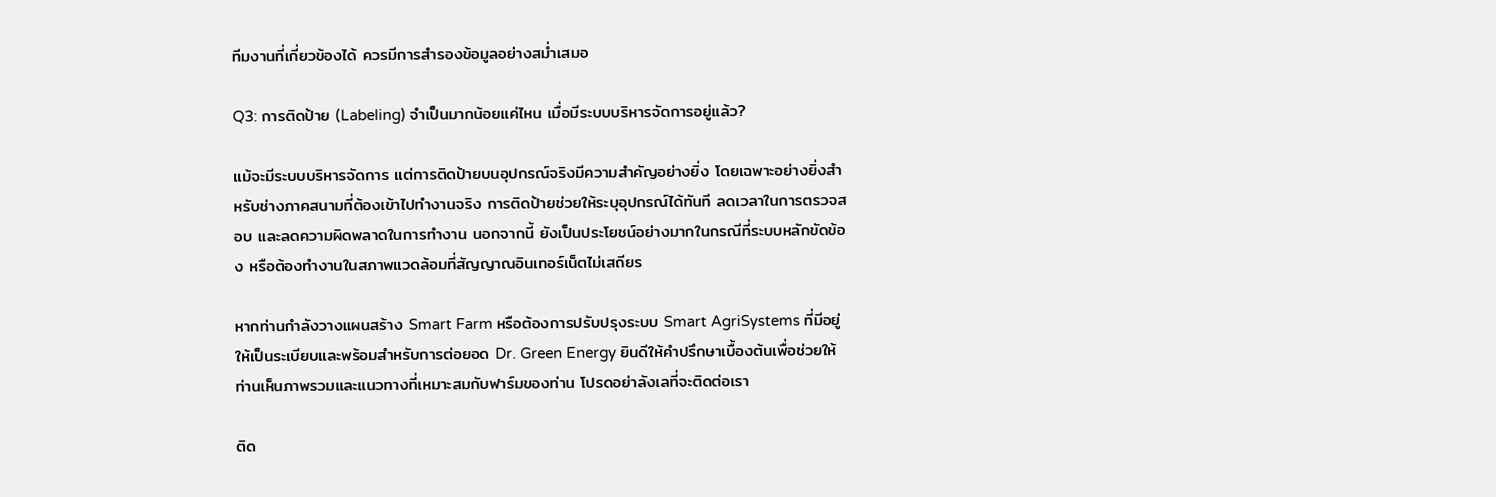ทีมงานที่เกี่ยวข้องได้ ควรมีการสำรองข้อมูลอย่างสม่ำเสมอ

Q3: การติดป้าย (Labeling) จำเป็นมากน้อยแค่ไหน เมื่อมีระบบบริหารจัดการอยู่แล้ว?

แม้จะมีระบบบริหารจัดการ แต่การติดป้ายบนอุปกรณ์จริงมีความสำคัญอย่างยิ่ง โดยเฉพาะอย่างยิ่งสำหรับช่างภาคสนามที่ต้องเข้าไปทำงานจริง การติดป้ายช่วยให้ระบุอุปกรณ์ได้ทันที ลดเวลาในการตรวจสอบ และลดความผิดพลาดในการทำงาน นอกจากนี้ ยังเป็นประโยชน์อย่างมากในกรณีที่ระบบหลักขัดข้อง หรือต้องทำงานในสภาพแวดล้อมที่สัญญาณอินเทอร์เน็ตไม่เสถียร

หากท่านกำลังวางแผนสร้าง Smart Farm หรือต้องการปรับปรุงระบบ Smart AgriSystems ที่มีอยู่ให้เป็นระเบียบและพร้อมสำหรับการต่อยอด Dr. Green Energy ยินดีให้คำปรึกษาเบื้องต้นเพื่อช่วยให้ท่านเห็นภาพรวมและแนวทางที่เหมาะสมกับฟาร์มของท่าน โปรดอย่าลังเลที่จะติดต่อเรา

ติด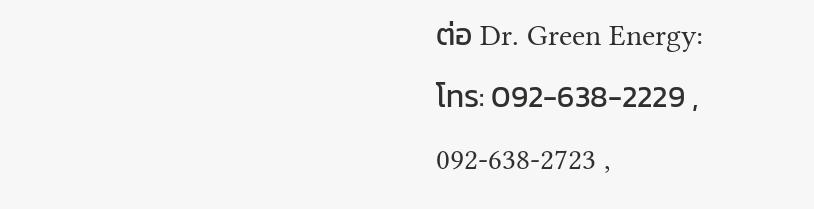ต่อ Dr. Green Energy:
โทร: 092-638-2229 , 092-638-2723 ,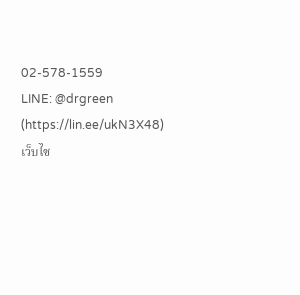02-578-1559
LINE: @drgreen (https://lin.ee/ukN3X48)
เว็บไซ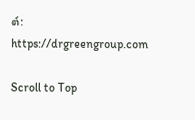ต์: https://drgreengroup.com

Scroll to Top